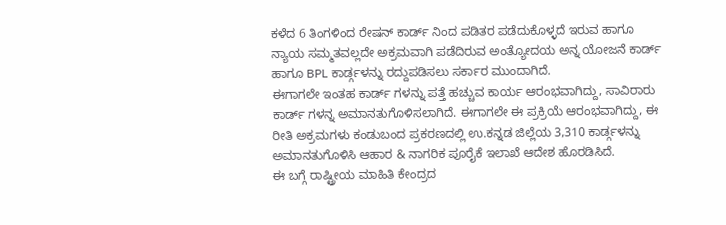ಕಳೆದ 6 ತಿಂಗಳಿಂದ ರೇಷನ್ ಕಾರ್ಡ್ ನಿಂದ ಪಡಿತರ ಪಡೆದುಕೊಳ್ಳದೆ ಇರುವ ಹಾಗೂ ನ್ಯಾಯ ಸಮ್ಮತವಲ್ಲದೇ ಅಕ್ರಮವಾಗಿ ಪಡೆದಿರುವ ಅಂತ್ಯೋದಯ ಅನ್ನ ಯೋಜನೆ ಕಾರ್ಡ್ ಹಾಗೂ BPL ಕಾರ್ಡ್ಗಳನ್ನು ರದ್ದುಪಡಿಸಲು ಸರ್ಕಾರ ಮುಂದಾಗಿದೆ.
ಈಗಾಗಲೇ ಇಂತಹ ಕಾರ್ಡ್ ಗಳನ್ನು ಪತ್ತೆ ಹಚ್ಚುವ ಕಾರ್ಯ ಆರಂಭವಾಗಿದ್ದು, ಸಾವಿರಾರು ಕಾರ್ಡ್ ಗಳನ್ನ ಅಮಾನತುಗೊಳಿಸಲಾಗಿದೆ. ಈಗಾಗಲೇ ಈ ಪ್ರಕ್ರಿಯೆ ಆರಂಭವಾಗಿದ್ದು, ಈ ರೀತಿ ಅಕ್ರಮಗಳು ಕಂಡುಬಂದ ಪ್ರಕರಣದಲ್ಲಿ ಉ.ಕನ್ನಡ ಜಿಲ್ಲೆಯ 3,310 ಕಾರ್ಡ್ಗಳನ್ನು ಅಮಾನತುಗೊಳಿಸಿ ಆಹಾರ & ನಾಗರಿಕ ಪೂರೈಕೆ ಇಲಾಖೆ ಆದೇಶ ಹೊರಡಿಸಿದೆ.
ಈ ಬಗ್ಗೆ ರಾಷ್ಟ್ರೀಯ ಮಾಹಿತಿ ಕೇಂದ್ರದ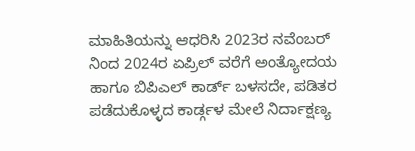ಮಾಹಿತಿಯನ್ನು ಆಧರಿಸಿ 2023ರ ನವೆಂಬರ್ ನಿಂದ 2024ರ ಏಪ್ರಿಲ್ ವರೆಗೆ ಅಂತ್ಯೋದಯ ಹಾಗೂ ಬಿಪಿಎಲ್ ಕಾರ್ಡ್ ಬಳಸದೇ, ಪಡಿತರ ಪಡೆದುಕೊಳ್ಳದ ಕಾರ್ಡ್ಗಳ ಮೇಲೆ ನಿರ್ದಾಕ್ಷಣ್ಯ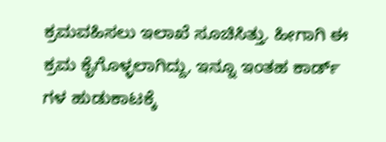ಕ್ರಮವಹಿಸಲು ಇಲಾಖೆ ಸೂಚಿಸಿತ್ತು. ಹೀಗಾಗಿ ಈ ಕ್ರಮ ಕೈಗೊಳ್ಳಲಾಗಿದ್ದು, ಇನ್ನೂ ಇಂತಹ ಕಾರ್ಡ್ ಗಳ ಹುಡುಕಾಟಕ್ಕೆ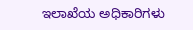ಇಲಾಖೆಯ ಅಧಿಕಾರಿಗಳು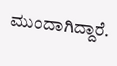ಮುಂದಾಗಿದ್ದಾರೆ.